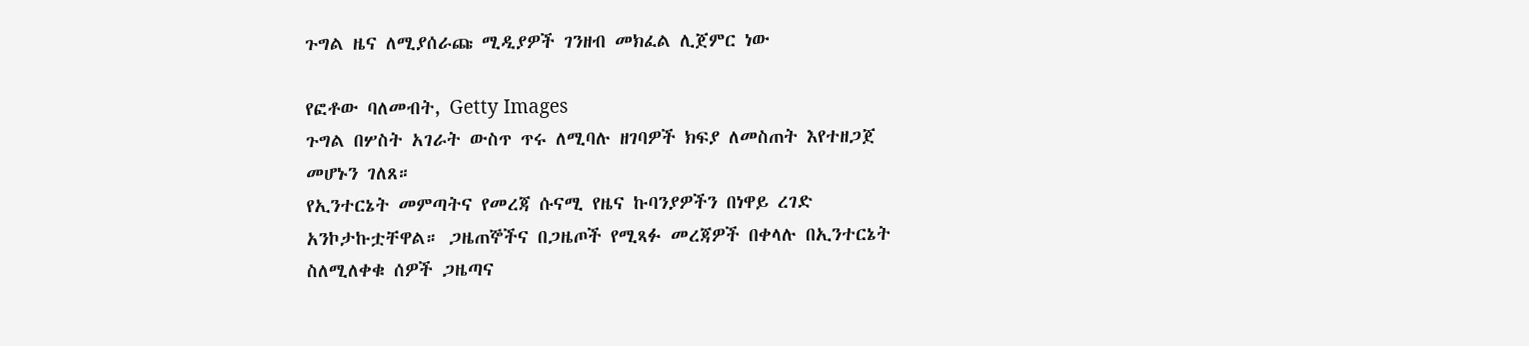ጉግል ዜና ለሚያሰራጩ ሚዲያዎች ገንዘብ መክፈል ሊጀምር ነው

የፎቶው ባለመብት, Getty Images
ጉግል በሦስት አገራት ውስጥ ጥሩ ለሚባሉ ዘገባዎች ክፍያ ለመስጠት እየተዘጋጀ መሆኑን ገለጸ።
የኢንተርኔት መምጣትና የመረጃ ሱናሚ የዜና ኩባንያዎችን በነዋይ ረገድ አንኮታኩቷቸዋል። ጋዜጠኞችና በጋዜጦች የሚጻፉ መረጃዎች በቀላሉ በኢንተርኔት ስለሚለቀቁ ሰዎች ጋዜጣና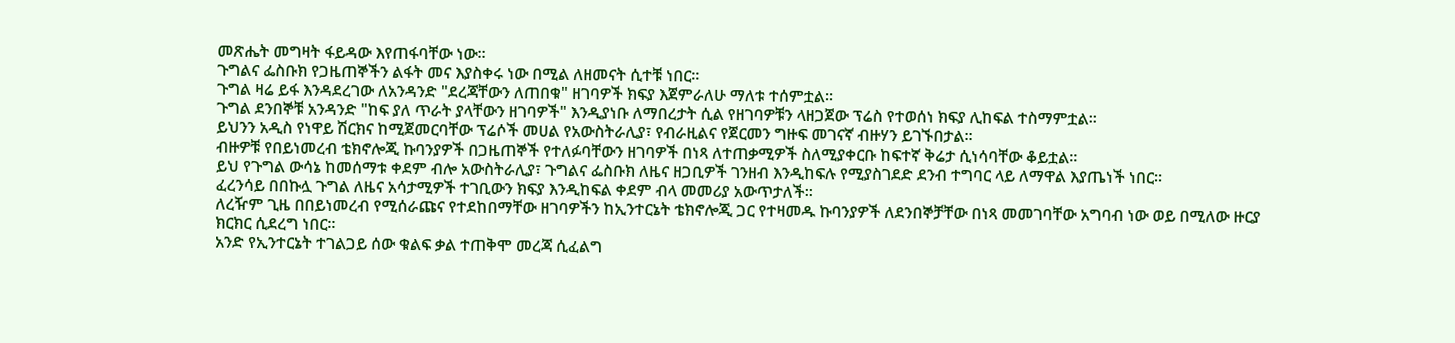መጽሔት መግዛት ፋይዳው እየጠፋባቸው ነው።
ጉግልና ፌስቡክ የጋዜጠኞችን ልፋት መና እያስቀሩ ነው በሚል ለዘመናት ሲተቹ ነበር።
ጉግል ዛሬ ይፋ እንዳደረገው ለአንዳንድ "ደረጃቸውን ለጠበቁ" ዘገባዎች ክፍያ እጀምራለሁ ማለቱ ተሰምቷል።
ጉግል ደንበኞቹ አንዳንድ "ከፍ ያለ ጥራት ያላቸውን ዘገባዎች" እንዲያነቡ ለማበረታት ሲል የዘገባዎቹን ላዘጋጀው ፕሬስ የተወሰነ ክፍያ ሊከፍል ተስማምቷል።
ይህንን አዲስ የነዋይ ሽርክና ከሚጀመርባቸው ፕሬሶች መሀል የአውስትራሊያ፣ የብራዚልና የጀርመን ግዙፍ መገናኛ ብዙሃን ይገኙበታል።
ብዙዎቹ የበይነመረብ ቴክኖሎጂ ኩባንያዎች በጋዜጠኞች የተለፉባቸውን ዘገባዎች በነጻ ለተጠቃሚዎች ስለሚያቀርቡ ከፍተኛ ቅሬታ ሲነሳባቸው ቆይቷል።
ይህ የጉግል ውሳኔ ከመሰማቱ ቀደም ብሎ አውስትራሊያ፣ ጉግልና ፌስቡክ ለዜና ዘጋቢዎች ገንዘብ እንዲከፍሉ የሚያስገደድ ደንብ ተግባር ላይ ለማዋል እያጤነች ነበር።
ፈረንሳይ በበኩሏ ጉግል ለዜና አሳታሚዎች ተገቢውን ክፍያ እንዲከፍል ቀደም ብላ መመሪያ አውጥታለች።
ለረዥም ጊዜ በበይነመረብ የሚሰራጩና የተደከበማቸው ዘገባዎችን ከኢንተርኔት ቴክኖሎጂ ጋር የተዛመዱ ኩባንያዎች ለደንበኞቻቸው በነጻ መመገባቸው አግባብ ነው ወይ በሚለው ዙርያ ክርክር ሲደረግ ነበር።
አንድ የኢንተርኔት ተገልጋይ ሰው ቁልፍ ቃል ተጠቅሞ መረጃ ሲፈልግ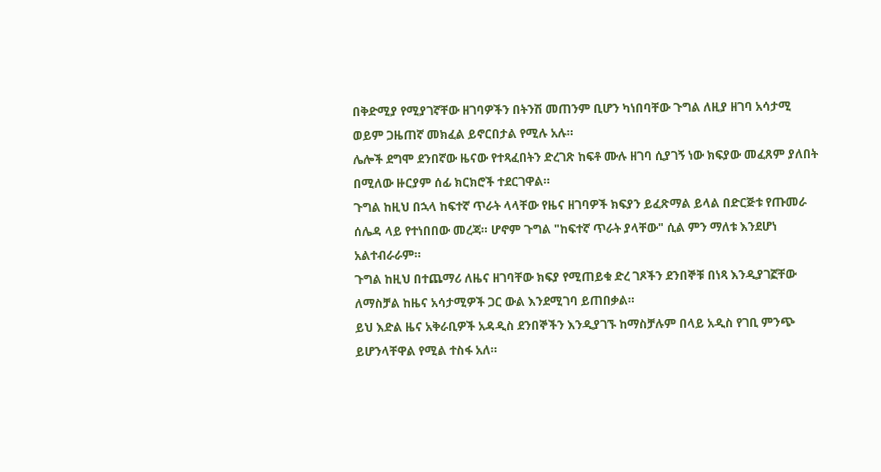በቅድሚያ የሚያገኛቸው ዘገባዎችን በትንሽ መጠንም ቢሆን ካነበባቸው ጉግል ለዚያ ዘገባ አሳታሚ ወይም ጋዜጠኛ መክፈል ይኖርበታል የሚሉ አሉ።
ሌሎች ደግሞ ደንበኛው ዜናው የተጻፈበትን ድረገጽ ከፍቶ ሙሉ ዘገባ ሲያገኝ ነው ክፍያው መፈጸም ያለበት በሚለው ዙርያም ሰፊ ክርክሮች ተደርገዋል።
ጉግል ከዚህ በኋላ ከፍተኛ ጥራት ላላቸው የዜና ዘገባዎች ክፍያን ይፈጽማል ይላል በድርጅቱ የጡመራ ሰሌዳ ላይ የተነበበው መረጃ። ሆኖም ጉግል "ከፍተኛ ጥራት ያላቸው" ሲል ምን ማለቱ እንደሆነ አልተብራራም።
ጉግል ከዚህ በተጨማሪ ለዜና ዘገባቸው ክፍያ የሚጠይቁ ድረ ገጾችን ደንበኞቹ በነጻ እንዲያገኟቸው ለማስቻል ከዜና አሳታሚዎች ጋር ውል እንደሚገባ ይጠበቃል።
ይህ እድል ዜና አቅራቢዎች አዳዲስ ደንበኞችን እንዲያገኙ ከማስቻሉም በላይ አዲስ የገቢ ምንጭ ይሆንላቸዋል የሚል ተስፋ አለ።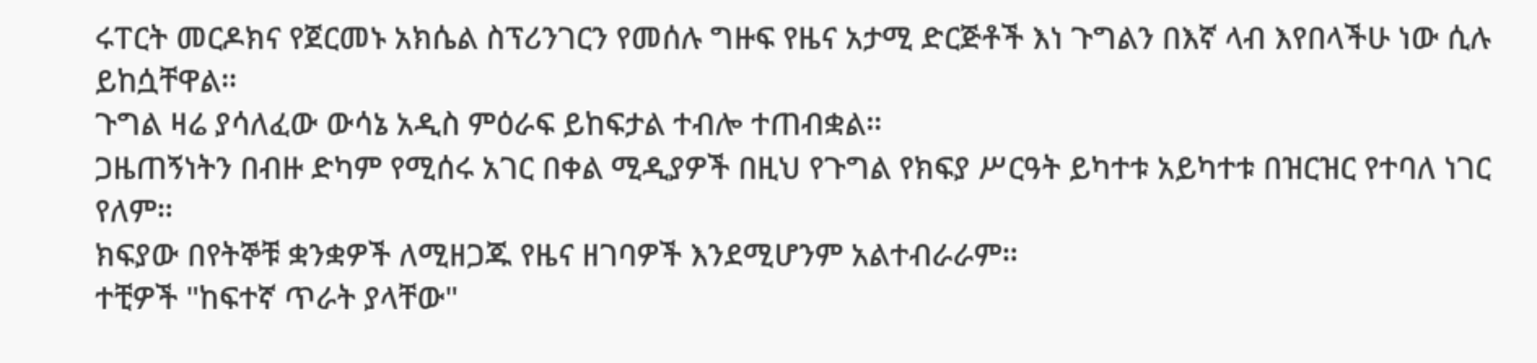ሩፐርት መርዶክና የጀርመኑ አክሴል ስፕሪንገርን የመሰሉ ግዙፍ የዜና አታሚ ድርጅቶች እነ ጉግልን በእኛ ላብ እየበላችሁ ነው ሲሉ ይከሷቸዋል።
ጉግል ዛሬ ያሳለፈው ውሳኔ አዲስ ምዕራፍ ይከፍታል ተብሎ ተጠብቋል።
ጋዜጠኝነትን በብዙ ድካም የሚሰሩ አገር በቀል ሚዲያዎች በዚህ የጉግል የክፍያ ሥርዓት ይካተቱ አይካተቱ በዝርዝር የተባለ ነገር የለም።
ክፍያው በየትኞቹ ቋንቋዎች ለሚዘጋጁ የዜና ዘገባዎች እንደሚሆንም አልተብራራም።
ተቺዎች "ከፍተኛ ጥራት ያላቸው"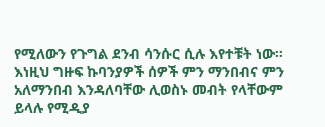የሚለውን የጉግል ደንብ ሳንሱር ሲሉ እየተቹት ነው። እነዚህ ግዙፍ ኩባንያዎች ሰዎች ምን ማንበብና ምን አለማንበብ እንዳለባቸው ሊወስኑ መብት የላቸውም ይላሉ የሚዲያ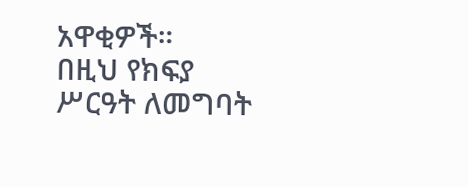አዋቂዎች።
በዚህ የክፍያ ሥርዓት ለመግባት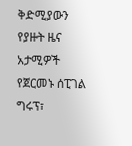ቅድሚያውን የያዙት ዜና አታሚዎች የጀርመኑ ሰፒገል ግሩፕ፣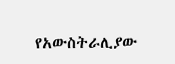የአውስትራሊያው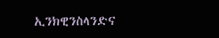ኢንክዊንስላንድና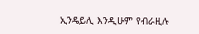ኢንዴይሊ እንዲሁም የብራዚሉ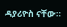ዳያሪዮስ ናቸው።